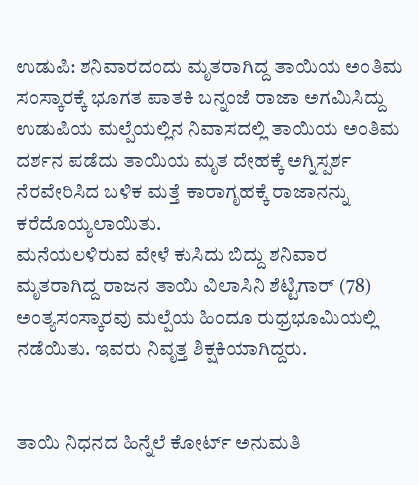ಉಡುಪಿ: ಶನಿವಾರದಂದು ಮೃತರಾಗಿದ್ದ ತಾಯಿಯ ಅಂತಿಮ ಸಂಸ್ಕಾರಕ್ಕೆ ಭೂಗತ ಪಾತಕಿ ಬನ್ನಂಜೆ ರಾಜಾ ಅಗಮಿಸಿದ್ದು ಉಡುಪಿಯ ಮಲ್ಪೆಯಲ್ಲಿನ ನಿವಾಸದಲ್ಲಿ ತಾಯಿಯ ಅಂತಿಮ ದರ್ಶನ ಪಡೆದು ತಾಯಿಯ ಮೃತ ದೇಹಕ್ಕೆ ಅಗ್ನಿಸ್ಪರ್ಶ ನೆರವೇರಿಸಿದ ಬಳಿಕ ಮತ್ತೆ ಕಾರಾಗೃಹಕ್ಕೆ ರಾಜಾನನ್ನು ಕರೆದೊಯ್ಯಲಾಯಿತು.
ಮನೆಯಲಳಿರುವ ವೇಳೆ ಕುಸಿದು ಬಿದ್ದು ಶನಿವಾರ ಮೃತರಾಗಿದ್ದ ರಾಜನ ತಾಯಿ ವಿಲಾಸಿನಿ ಶೆಟ್ಟಿಗಾರ್ (78) ಅಂತ್ಯಸಂಸ್ಕಾರವು ಮಲ್ಪೆಯ ಹಿಂದೂ ರುಧ್ರಭೂಮಿಯಲ್ಲಿ ನಡೆಯಿತು. ಇವರು ನಿವೃತ್ತ ಶಿಕ್ಷಕಿಯಾಗಿದ್ದರು.


ತಾಯಿ ನಿಧನದ ಹಿನ್ನೆಲೆ ಕೋರ್ಟ್ ಅನುಮತಿ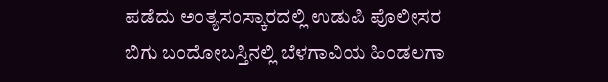ಪಡೆದು ಅಂತ್ಯಸಂಸ್ಕಾರದಲ್ಲಿ ಉಡುಪಿ ಪೊಲೀಸರ ಬಿಗು ಬಂದೋಬಸ್ತಿನಲ್ಲಿ ಬೆಳಗಾವಿಯ ಹಿಂಡಲಗಾ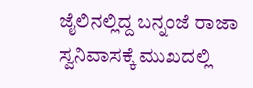ಜೈಲಿನಲ್ಲಿದ್ದ ಬನ್ನಂಜೆ ರಾಜಾ ಸ್ವನಿವಾಸಕ್ಕೆ ಮುಖದಲ್ಲಿ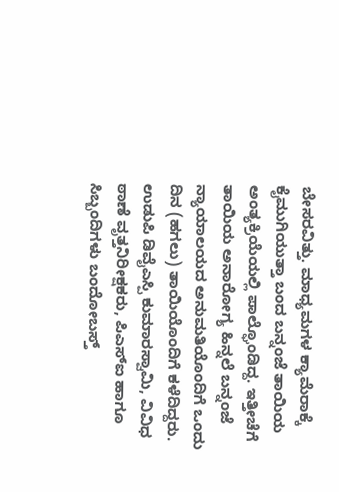ಬೇಸರವಿತ್ತು. ಮಾಧ್ಯಮಗಳ ಕ್ಯಾಮೆರಾಕ್ಕೆ ಕೈಮುಗಿಯುತ್ತಾ ಬಂದ ಬನ್ನಂಜೆ ತಾಯಿಯ ಅಂತ್ಯಕ್ರಿಯೆಯಲ್ಲಿ ಪಾಲ್ಘೊಂಡಿದ್ದ. ಇತ್ತೀಚೆಗೆ ತಾಯಿಯ ಅನಾರೋಗ್ಯ ಹಿನ್ನಲೆ ಬನ್ನಂಜೆ ನ್ಯಾಯಾಲಯದ ಅನುಮತಿಯೊಂದಿಗೆ ಒಂದು ದಿನ (ಹಗಲು) ತಾಯಿಯೊಂದಿಗೆ ಕಳೆದಿದ್ದರು.
ಉಡುಪಿ ಡಿವೈಎಸ್ಪಿ ಕುಮಾರಸ್ವಾಮಿ, ವಿವಿಧ ಠಾಣೆ ವೃತ್ತನಿರೀಕ್ಷಕರು, ಪಿಎಸ್ಐ ಹಾಗೂ ಸಿಬ್ಬಂದಿಗಳು ಬಂದೋಬಸ್ತ್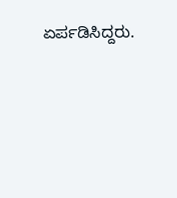ಏರ್ಪಡಿಸಿದ್ದರು.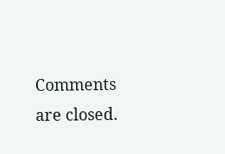Comments are closed.